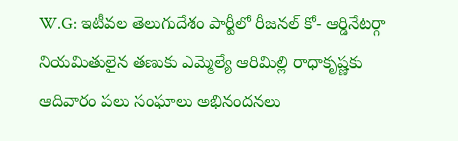W.G: ఇటీవల తెలుగుదేశం పార్టీలో రీజనల్ కో- ఆర్డినేటర్గా నియమితులైన తణుకు ఎమ్మెల్యే ఆరిమిల్లి రాధాకృష్ణకు ఆదివారం పలు సంఘాలు అభినందనలు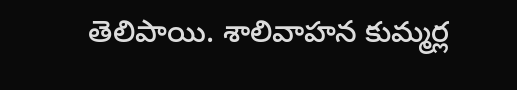తెలిపాయి. శాలివాహన కుమ్మర్ల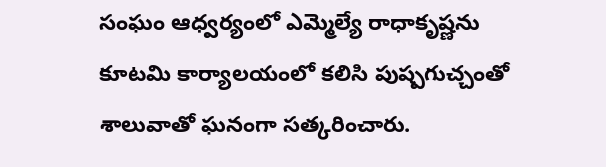సంఘం ఆధ్వర్యంలో ఎమ్మెల్యే రాధాకృష్ణను కూటమి కార్యాలయంలో కలిసి పుష్పగుచ్చంతో శాలువాతో ఘనంగా సత్కరించారు.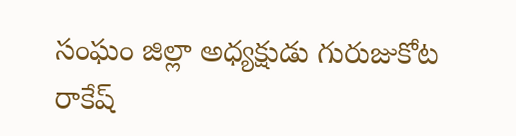సంఘం జిల్లా అధ్యక్షుడు గురుజుకోట రాకేష్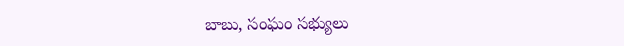బాబు, సంఘం సభ్యులు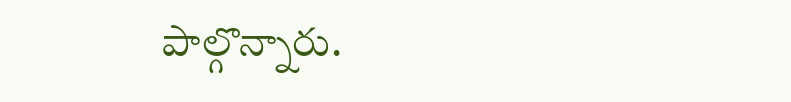పాల్గొన్నారు.